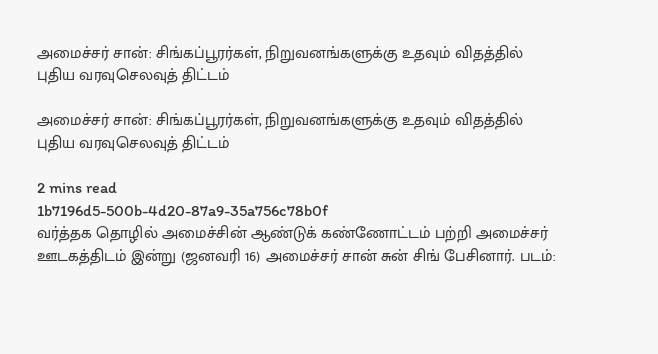அமைச்சர் சான்: சிங்கப்பூரர்கள், நிறுவனங்களுக்கு உதவும் விதத்தில் புதிய வரவுசெலவுத் திட்டம்

அமைச்சர் சான்: சிங்கப்பூரர்கள், நிறுவனங்களுக்கு உதவும் விதத்தில் புதிய வரவுசெலவுத் திட்டம்

2 mins read
1b7196d5-500b-4d20-87a9-35a756c78b0f
வர்த்தக தொழில் அமைச்சின் ஆண்டுக் கண்ணோட்டம் பற்றி அமைச்சர் ஊடகத்திடம் இன்று (ஜனவரி 16) அமைச்சர் சான் சுன் சிங் பேசினார். படம்: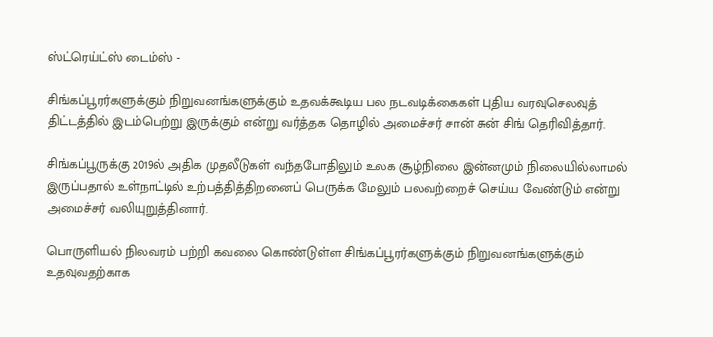ஸ்ட்ரெய்ட்ஸ் டைம்ஸ் -

சிங்கப்பூரர்களுக்கும் நிறுவனங்களுக்கும் உதவக்கூடிய பல நடவடிக்கைகள் புதிய வரவுசெலவுத் திட்டத்தில் இடம்பெற்று இருக்கும் என்று வர்த்தக தொழில் அமைச்சர் சான் சுன் சிங் தெரிவித்தார்.

சிங்கப்பூருக்கு 2019ல் அதிக முதலீடுகள் வந்தபோதிலும் உலக சூழ்நிலை இன்னமும் நிலையில்லாமல் இருப்பதால் உள்நாட்டில் உற்பத்தித்திறனைப் பெருக்க மேலும் பலவற்றைச் செய்ய வேண்டும் என்று அமைச்சர் வலியுறுத்தினார்.

பொருளியல் நிலவரம் பற்றி கவலை கொண்டுள்ள சிங்கப்பூரர்களுக்கும் நிறுவனங்களுக்கும் உதவுவதற்காக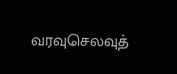வரவுசெலவுத்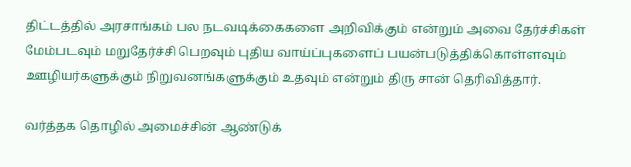திட்டத்தில் அரசாங்கம் பல நடவடிக்கைகளை அறிவிக்கும் என்றும் அவை தேர்ச்சிகள் மேம்படவும் மறுதேர்ச்சி பெறவும் புதிய வாய்ப்புகளைப் பயன்படுத்திக்கொள்ளவும் ஊழியர்களுக்கும் நிறுவனங்களுக்கும் உதவும் என்றும் திரு சான் தெரிவித்தார்.

வர்த்தக தொழில் அமைச்சின் ஆண்டுக்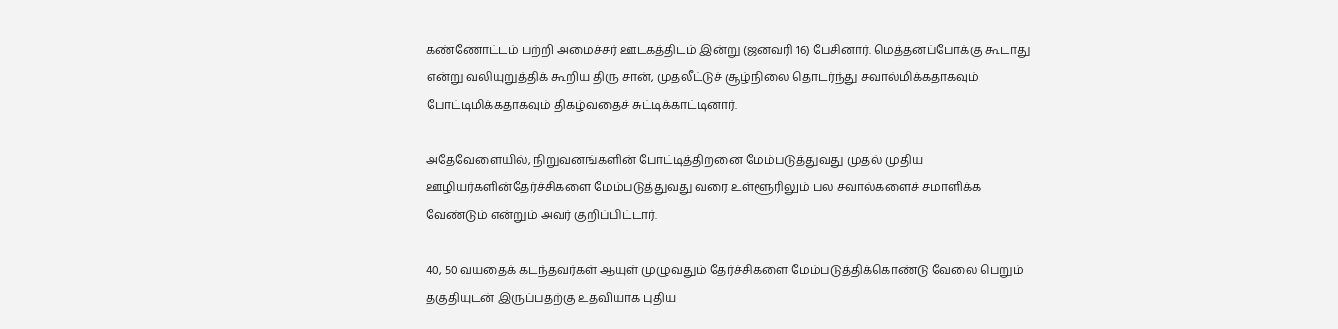கண்ணோட்டம் பற்றி அமைச்சர் ஊடகத்திடம் இன்று (ஜனவரி 16) பேசினார். மெத்தனப்போக்கு கூடாது என்று வலியுறுத்திக் கூறிய திரு சான், முதலீட்டுச் சூழ்நிலை தொடர்ந்து சவால்மிக்கதாகவும் போட்டிமிக்கதாகவும் திகழ்வதைச் சுட்டிக்காட்டினார்.

அதேவேளையில், நிறுவனங்களின் போட்டித்திறனை மேம்படுத்துவது முதல் முதிய ஊழியர்களின்தேர்ச்சிகளை மேம்படுத்துவது வரை உள்ளூரிலும் பல சவால்களைச் சமாளிக்க வேண்டும் என்றும் அவர் குறிப்பிட்டார்.

40, 50 வயதைக் கடந்தவர்கள் ஆயுள் முழுவதும் தேர்ச்சிகளை மேம்படுத்திக்கொண்டு வேலை பெறும் தகுதியுடன் இருப்பதற்கு உதவியாக புதிய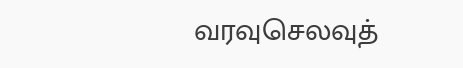வரவுசெலவுத்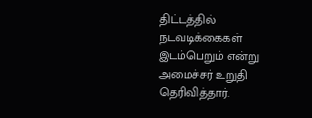திட்டத்தில் நடவடிக்கைகள் இடம்பெறும் என்று அமைச்சர் உறுதி தெரிவித்தார்.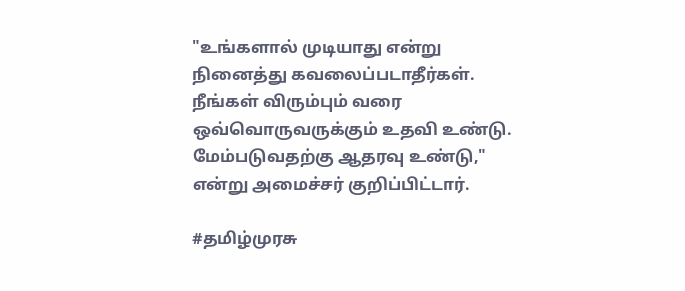"உங்களால் முடியாது என்று நினைத்து கவலைப்படாதீர்கள். நீங்கள் விரும்பும் வரை ஒவ்வொருவருக்கும் உதவி உண்டு. மேம்படுவதற்கு ஆதரவு உண்டு," என்று அமைச்சர் குறிப்பிட்டார்.

#தமிழ்முரசு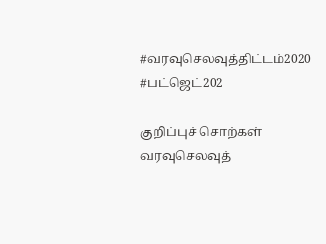#வரவுசெலவுத்திட்டம்2020 #பட்ஜெட்202

குறிப்புச் சொற்கள்
வரவுசெலவுத்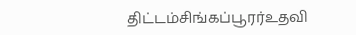திட்டம்சிங்கப்பூரர்உதவி